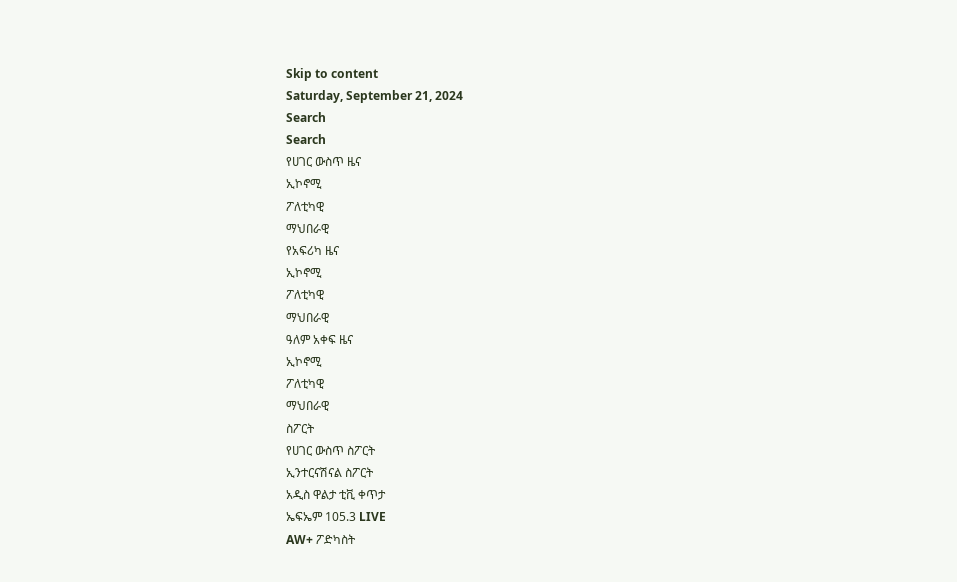Skip to content
Saturday, September 21, 2024
Search
Search
የሀገር ውስጥ ዜና
ኢኮኖሚ
ፖለቲካዊ
ማህበራዊ
የአፍሪካ ዜና
ኢኮኖሚ
ፖለቲካዊ
ማህበራዊ
ዓለም አቀፍ ዜና
ኢኮኖሚ
ፖለቲካዊ
ማህበራዊ
ስፖርት
የሀገር ውስጥ ስፖርት
ኢንተርናሽናል ስፖርት
አዲስ ዋልታ ቲቪ ቀጥታ
ኤፍኤም 105.3 LIVE
AW+ ፖድካስት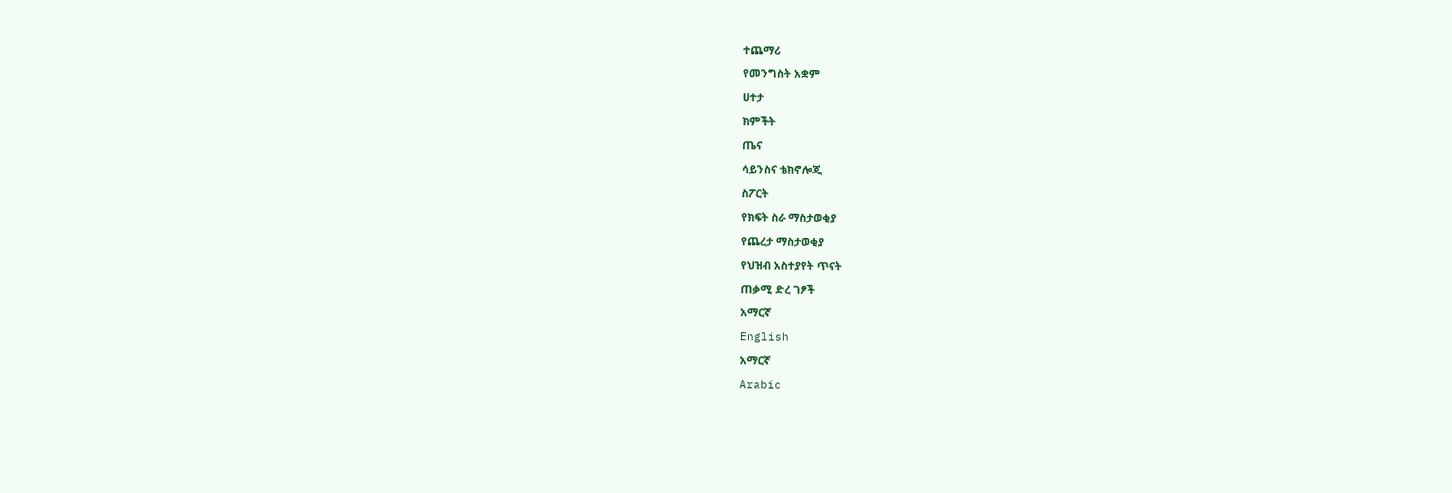ተጨማሪ
የመንግስት አቋም
ሀተታ
ክምችት
ጤና
ሳይንስና ቴክኖሎጂ
ስፖርት
የክፍት ስራ ማስታወቂያ
የጨረታ ማስታወቂያ
የህዝብ አስተያየት ጥናት
ጠቃሚ ድረ ገፆች
አማርኛ
English
አማርኛ
Arabic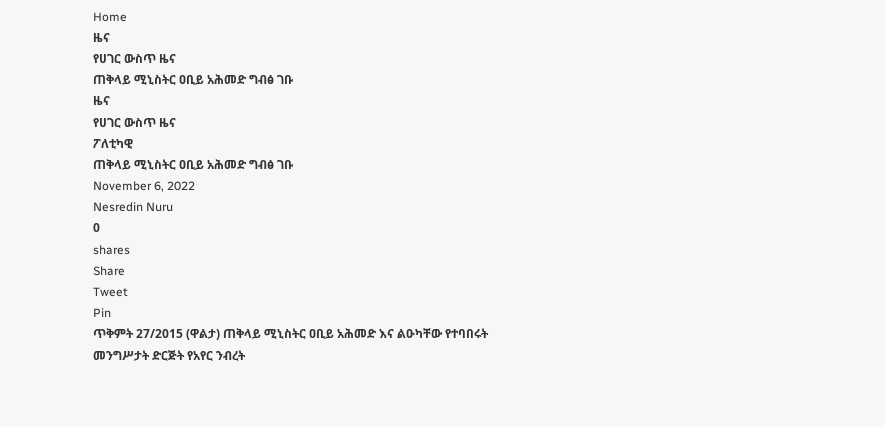Home
ዜና
የሀገር ውስጥ ዜና
ጠቅላይ ሚኒስትር ዐቢይ አሕመድ ግብፅ ገቡ
ዜና
የሀገር ውስጥ ዜና
ፖለቲካዊ
ጠቅላይ ሚኒስትር ዐቢይ አሕመድ ግብፅ ገቡ
November 6, 2022
Nesredin Nuru
0
shares
Share
Tweet
Pin
ጥቅምት 27/2015 (ዋልታ) ጠቅላይ ሚኒስትር ዐቢይ አሕመድ እና ልዑካቸው የተባበሩት መንግሥታት ድርጅት የአየር ንብረት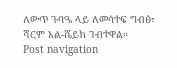ለውጥ ጉባዔ ላይ ለመሳተፍ ግብፅ፣ ሻርም አል-ሼይክ ገብተዋል።
Post navigation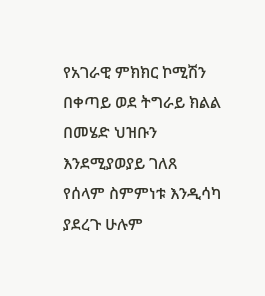የአገራዊ ምክክር ኮሚሽን በቀጣይ ወደ ትግራይ ክልል በመሄድ ህዝቡን እንደሚያወያይ ገለጸ
የሰላም ስምምነቱ እንዲሳካ ያደረጉ ሁሉም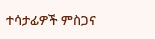ተሳታፊዎች ምስጋና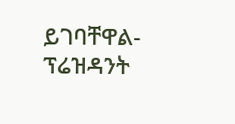ይገባቸዋል- ፕሬዝዳንት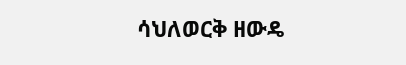ሳህለወርቅ ዘውዴ